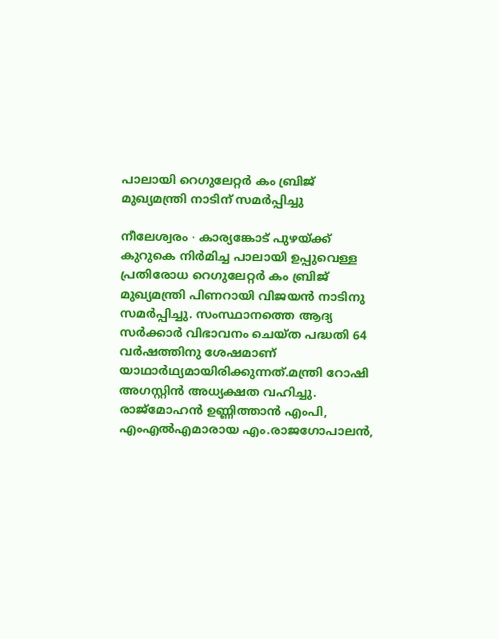പാലായി റെഗുലേറ്റർ കം ബ്രിജ് മുഖ്യമന്ത്രി നാടിന് സമർപ്പിച്ചു

നീലേശ്വരം ∙ കാര്യങ്കോട് പുഴയ്ക്ക് കുറുകെ നിർമിച്ച പാലായി ഉപ്പുവെള്ള പ്രതിരോധ റെഗുലേറ്റർ കം ബ്രിജ് മുഖ്യമന്ത്രി പിണറായി വിജയൻ നാടിനു സമർപ്പിച്ചു. സംസ്ഥാനത്തെ ആദ്യ സർക്കാർ വിഭാവനം ചെയ്ത പദ്ധതി 64 വർഷത്തിനു ശേഷമാണ് യാഥാർഥ്യമായിരിക്കുന്നത്.മന്ത്രി റോഷി അഗസ്റ്റിൻ അധ്യക്ഷത വഹിച്ചു. രാജ്മോഹൻ ഉണ്ണിത്താൻ എംപി, എംഎൽഎമാരായ എം.രാജഗോപാലൻ,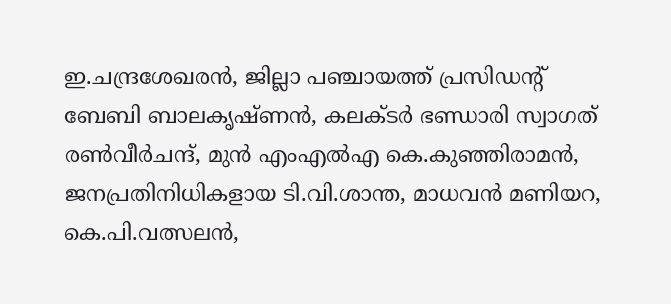ഇ.ചന്ദ്രശേഖരൻ, ജില്ലാ പഞ്ചായത്ത് പ്രസിഡന്റ് ബേബി ബാലകൃഷ്ണൻ, കലക്ടർ ഭണ്ഡാരി സ്വാഗത് രൺവീർചന്ദ്, മുൻ എംഎൽഎ കെ.കുഞ്ഞിരാമൻ, ജനപ്രതിനിധികളായ ടി.വി.ശാന്ത, മാധവൻ മണിയറ, കെ.പി.വത്സലൻ,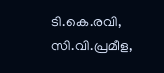ടി.കെ.രവി, സി.വി.പ്രമീള,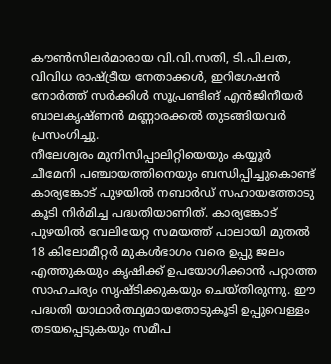കൗൺസിലർമാരായ വി.വി.സതി, ടി.പി.ലത, വിവിധ രാഷ്ട്രീയ നേതാക്കൾ, ഇറിഗേഷൻ നോർത്ത് സർക്കിൾ സൂപ്രണ്ടിങ് എൻജിനീയർ ബാലകൃഷ്ണൻ മണ്ണാരക്കൽ തുടങ്ങിയവർ പ്രസംഗിച്ചു.
നീലേശ്വരം മുനിസിപ്പാലിറ്റിയെയും കയ്യൂർ ചീമേനി പഞ്ചായത്തിനെയും ബന്ധിപ്പിച്ചുകൊണ്ട് കാര്യങ്കോട് പുഴയിൽ നബാർഡ് സഹായത്തോടു കൂടി നിർമിച്ച പദ്ധതിയാണിത്. കാര്യങ്കോട് പുഴയിൽ വേലിയേറ്റ സമയത്ത് പാലായി മുതൽ 18 കിലോമീറ്റർ മുകൾഭാഗം വരെ ഉപ്പു ജലം എത്തുകയും കൃഷിക്ക് ഉപയോഗിക്കാൻ പറ്റാത്ത സാഹചര്യം സൃഷ്ടിക്കുകയും ചെയ്തിരുന്നു. ഈ പദ്ധതി യാഥാർത്ഥ്യമായതോടുകൂടി ഉപ്പുവെള്ളം തടയപ്പെടുകയും സമീപ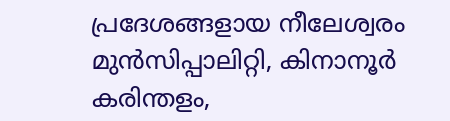പ്രദേശങ്ങളായ നീലേശ്വരം മുൻസിപ്പാലിറ്റി, കിനാനൂർ കരിന്തളം,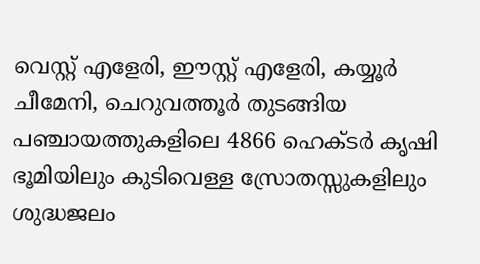വെസ്റ്റ് എളേരി, ഈസ്റ്റ് എളേരി, കയ്യൂർ ചീമേനി, ചെറുവത്തൂർ തുടങ്ങിയ പഞ്ചായത്തുകളിലെ 4866 ഹെക്ടർ കൃഷി ഭൂമിയിലും കുടിവെള്ള സ്രോതസ്സുകളിലും ശുദ്ധജലം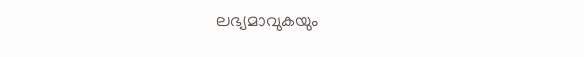ലഭ്യമാവുകയും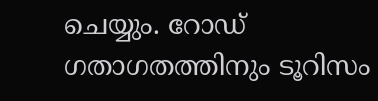ചെയ്യും. റോഡ് ഗതാഗതത്തിനും ടൂറിസം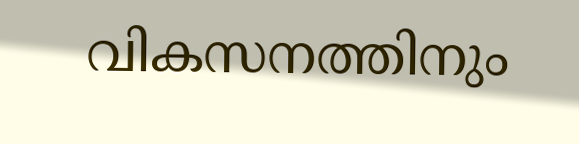വികസനത്തിനും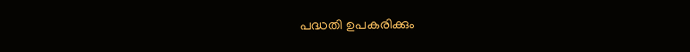പദ്ധതി ഉപകരിക്കും